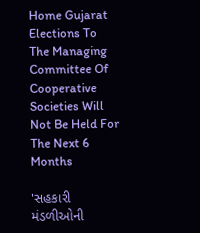Home Gujarat Elections To The Managing Committee Of Cooperative Societies Will Not Be Held For The Next 6 Months

'સહકારી મંડળીઓની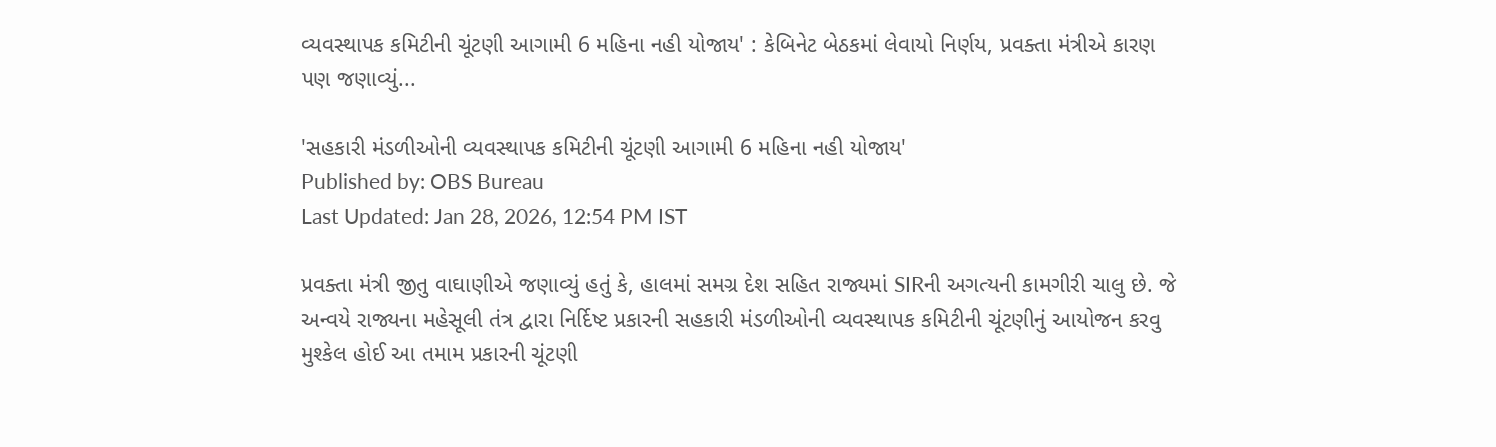વ્યવસ્થાપક કમિટીની ચૂંટણી આગામી 6 મહિના નહી યોજાય' : કેબિનેટ બેઠકમાં લેવાયો નિર્ણય, પ્રવક્તા મંત્રીએ કારણ પણ જણાવ્યું...

'સહકારી મંડળીઓની વ્યવસ્થાપક કમિટીની ચૂંટણી આગામી 6 મહિના નહી યોજાય'
Published by: OBS Bureau
Last Updated: Jan 28, 2026, 12:54 PM IST

પ્રવક્તા મંત્રી જીતુ વાઘાણીએ જણાવ્યું હતું કે, હાલમાં સમગ્ર દેશ સહિત રાજ્યમાં SIRની અગત્યની કામગીરી ચાલુ છે. જે અન્વયે રાજ્યના મહેસૂલી તંત્ર દ્વારા નિર્દિષ્ટ પ્રકારની સહકારી મંડળીઓની વ્યવસ્થાપક કમિટીની ચૂંટણીનું આયોજન કરવુ મુશ્કેલ હોઈ આ તમામ પ્રકારની ચૂંટણી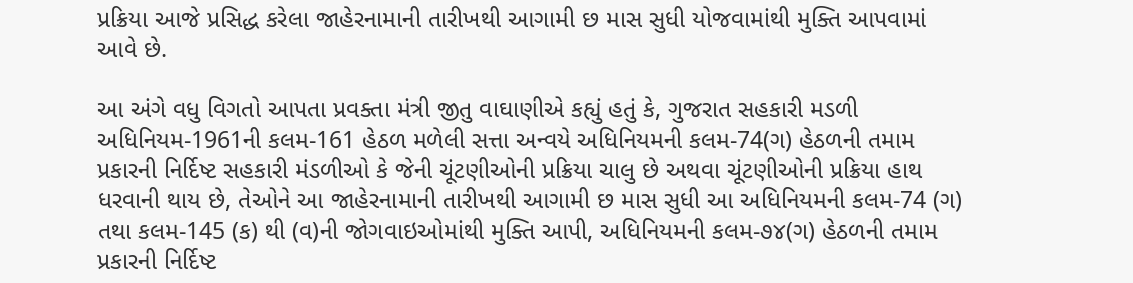પ્રક્રિયા આજે પ્રસિદ્ધ કરેલા જાહેરનામાની તારીખથી આગામી છ માસ સુધી યોજવામાંથી મુક્તિ આપવામાં આવે છે.

આ અંગે વધુ વિગતો આપતા પ્રવક્તા મંત્રી જીતુ વાઘાણીએ કહ્યું હતું કે, ગુજરાત સહકારી મડળી અધિનિયમ-1961ની કલમ-161 હેઠળ મળેલી સત્તા અન્વયે અધિનિયમની કલમ-74(ગ) હેઠળની તમામ પ્રકારની નિર્દિષ્ટ સહકારી મંડળીઓ કે જેની ચૂંટણીઓની પ્રક્રિયા ચાલુ છે અથવા ચૂંટણીઓની પ્રક્રિયા હાથ ધરવાની થાય છે, તેઓને આ જાહેરનામાની તારીખથી આગામી છ માસ સુધી આ અધિનિયમની કલમ-74 (ગ) તથા કલમ-145 (ક) થી (વ)ની જોગવાઇઓમાંથી મુક્તિ આપી, અધિનિયમની કલમ-૭૪(ગ) હેઠળની તમામ પ્રકારની નિર્દિષ્ટ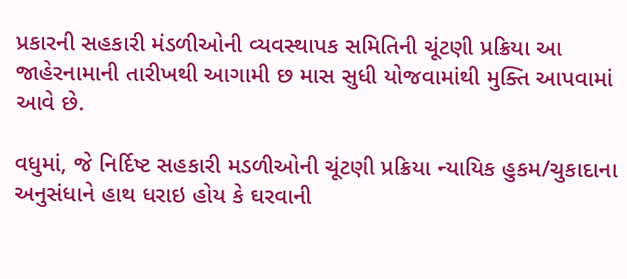પ્રકારની સહકારી મંડળીઓની વ્યવસ્થાપક સમિતિની ચૂંટણી પ્રક્રિયા આ જાહેરનામાની તારીખથી આગામી છ માસ સુધી યોજવામાંથી મુક્તિ આપવામાં આવે છે.

વધુમાં, જે નિર્દિષ્ટ સહકારી મડળીઓની ચૂંટણી પ્રક્રિયા ન્યાયિક હુકમ/ચુકાદાના અનુસંધાને હાથ ધરાઇ હોય કે ઘરવાની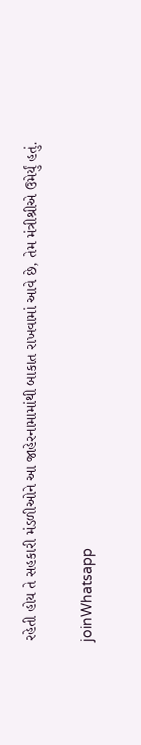રહેતી હોય તે સહકારી મંડળીઓને આ જાહેરનામામાંથી બાકાત રાખવામાં આવે છે, તેમ મંત્રીશ્રીએ ઉમેર્યું હતું.

joinWhatsapp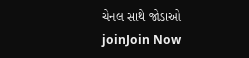ચેનલ સાથે જોડાઓ
joinJoin Now